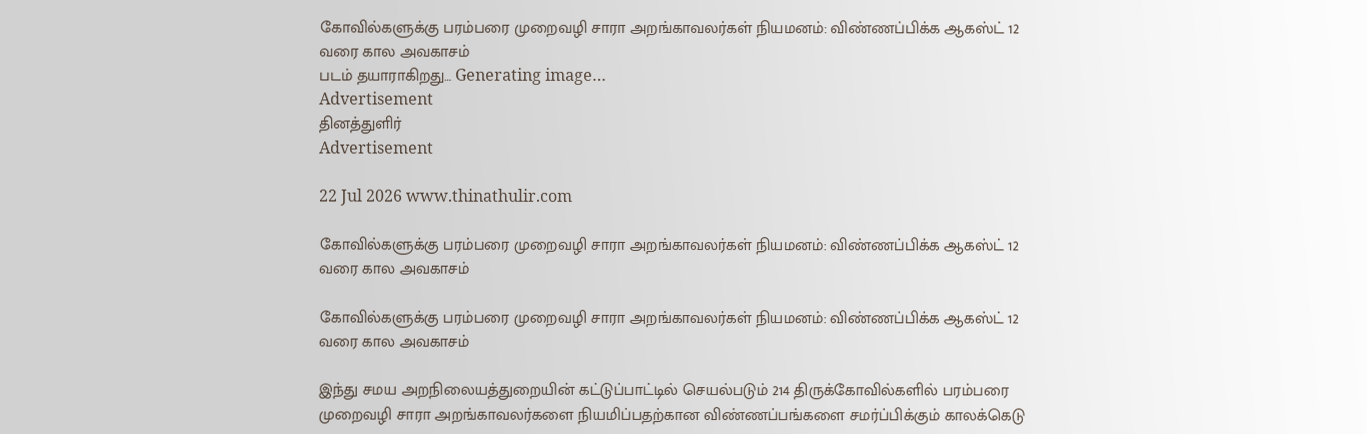கோவில்களுக்கு பரம்பரை முறைவழி சாரா அறங்காவலர்கள் நியமனம்: விண்ணப்பிக்க ஆகஸ்ட் 12 வரை கால அவகாசம்
படம் தயாராகிறது… Generating image…
Advertisement
தினத்துளிர்
Advertisement

22 Jul 2026 www.thinathulir.com

கோவில்களுக்கு பரம்பரை முறைவழி சாரா அறங்காவலர்கள் நியமனம்: விண்ணப்பிக்க ஆகஸ்ட் 12 வரை கால அவகாசம்

கோவில்களுக்கு பரம்பரை முறைவழி சாரா அறங்காவலர்கள் நியமனம்: விண்ணப்பிக்க ஆகஸ்ட் 12 வரை கால அவகாசம்

இந்து சமய அறநிலையத்துறையின் கட்டுப்பாட்டில் செயல்படும் 214 திருக்கோவில்களில் பரம்பரை முறைவழி சாரா அறங்காவலர்களை நியமிப்பதற்கான விண்ணப்பங்களை சமர்ப்பிக்கும் காலக்கெடு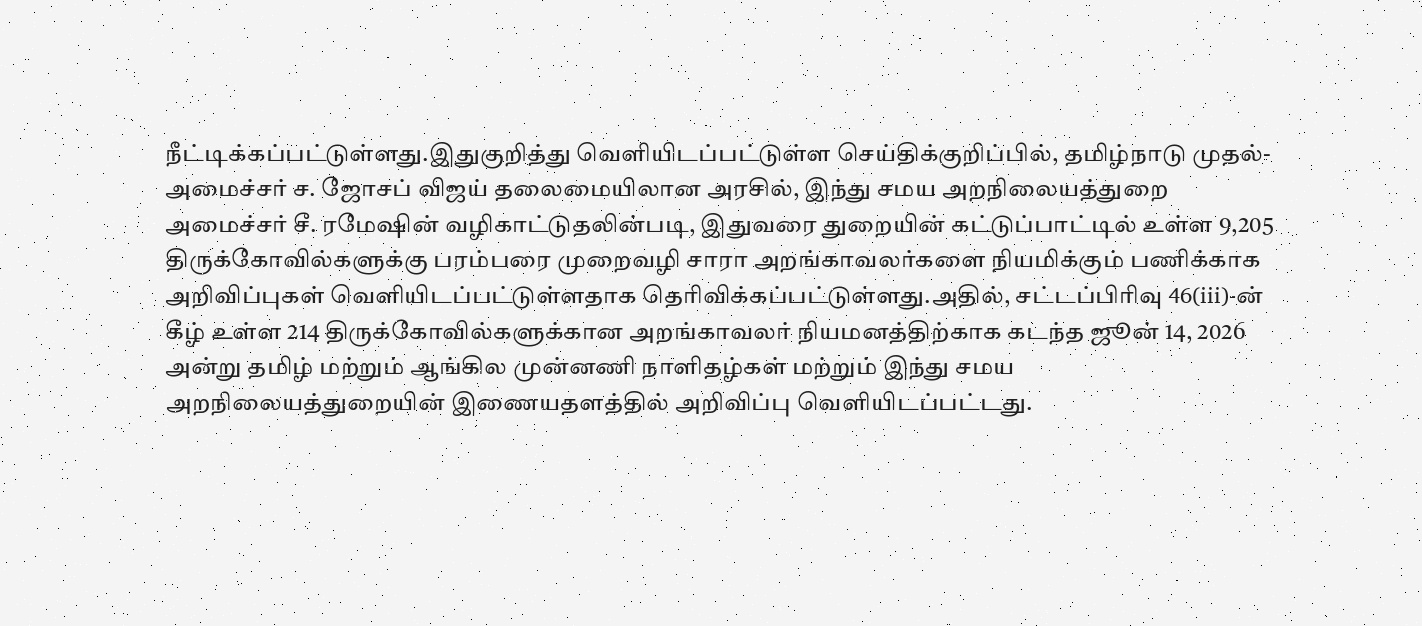நீட்டிக்கப்பட்டுள்ளது.இதுகுறித்து வெளியிடப்பட்டுள்ள செய்திக்குறிப்பில், தமிழ்நாடு முதல்-அமைச்சர் ச. ஜோசப் விஜய் தலைமையிலான அரசில், இந்து சமய அறநிலையத்துறை அமைச்சர் சீ. ரமேஷின் வழிகாட்டுதலின்படி, இதுவரை துறையின் கட்டுப்பாட்டில் உள்ள 9,205 திருக்கோவில்களுக்கு பரம்பரை முறைவழி சாரா அறங்காவலர்களை நியமிக்கும் பணிக்காக அறிவிப்புகள் வெளியிடப்பட்டுள்ளதாக தெரிவிக்கப்பட்டுள்ளது.அதில், சட்டப்பிரிவு 46(iii)-ன் கீழ் உள்ள 214 திருக்கோவில்களுக்கான அறங்காவலர் நியமனத்திற்காக கடந்த ஜூன் 14, 2026 அன்று தமிழ் மற்றும் ஆங்கில முன்னணி நாளிதழ்கள் மற்றும் இந்து சமய அறநிலையத்துறையின் இணையதளத்தில் அறிவிப்பு வெளியிடப்பட்டது.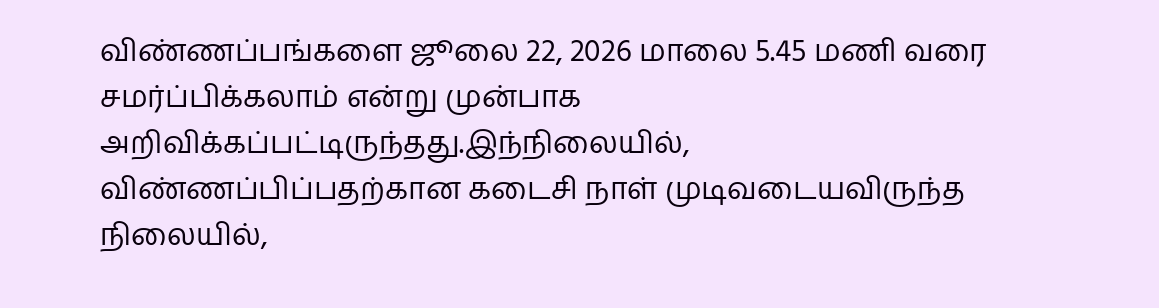விண்ணப்பங்களை ஜூலை 22, 2026 மாலை 5.45 மணி வரை சமர்ப்பிக்கலாம் என்று முன்பாக அறிவிக்கப்பட்டிருந்தது.இந்நிலையில், விண்ணப்பிப்பதற்கான கடைசி நாள் முடிவடையவிருந்த நிலையில்,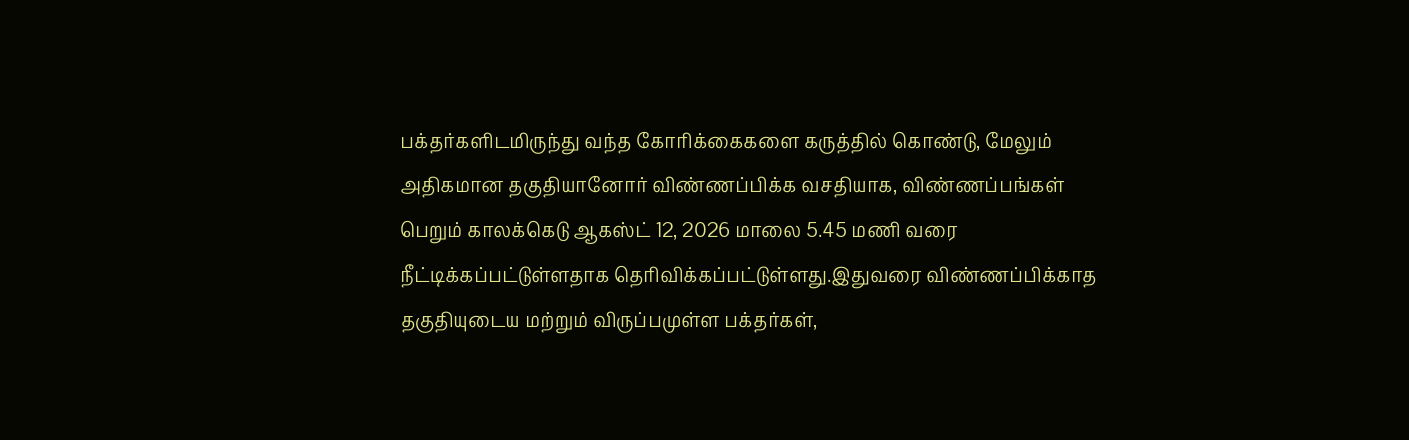பக்தர்களிடமிருந்து வந்த கோரிக்கைகளை கருத்தில் கொண்டு, மேலும் அதிகமான தகுதியானோர் விண்ணப்பிக்க வசதியாக, விண்ணப்பங்கள் பெறும் காலக்கெடு ஆகஸ்ட் 12, 2026 மாலை 5.45 மணி வரை நீட்டிக்கப்பட்டுள்ளதாக தெரிவிக்கப்பட்டுள்ளது.இதுவரை விண்ணப்பிக்காத தகுதியுடைய மற்றும் விருப்பமுள்ள பக்தர்கள்,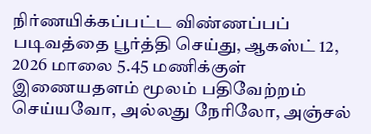நிர்ணயிக்கப்பட்ட விண்ணப்பப் படிவத்தை பூர்த்தி செய்து, ஆகஸ்ட் 12, 2026 மாலை 5.45 மணிக்குள் இணையதளம் மூலம் பதிவேற்றம் செய்யவோ, அல்லது நேரிலோ, அஞ்சல்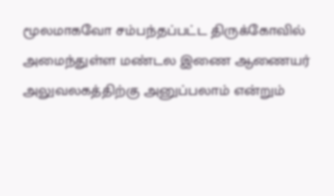மூலமாகவோ சம்பந்தப்பட்ட திருக்கோவில் அமைந்துள்ள மண்டல இணை ஆணையர் அலுவலகத்திற்கு அனுப்பலாம் என்றும்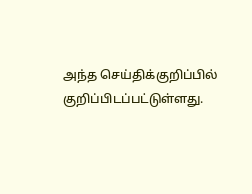அந்த செய்திக்குறிப்பில் குறிப்பிடப்பட்டுள்ளது.